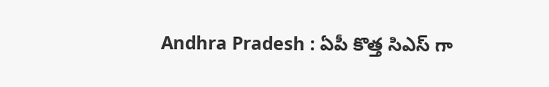Andhra Pradesh : ఏపీ కొత్త సిఎస్ గా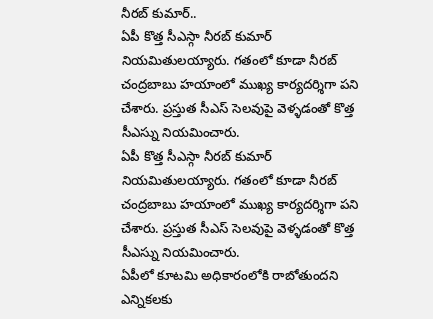నీరబ్ కుమార్..
ఏపీ కొత్త సీఎస్గా నీరబ్ కుమార్ నియమితులయ్యారు. గతంలో కూడా నీరబ్ చంద్రబాబు హయాంలో ముఖ్య కార్యదర్శిగా పని చేశారు. ప్రస్తుత సీఎస్ సెలవుపై వెళ్ళడంతో కొత్త సీఎస్ను నియమించారు.
ఏపీ కొత్త సీఎస్గా నీరబ్ కుమార్ నియమితులయ్యారు. గతంలో కూడా నీరబ్ చంద్రబాబు హయాంలో ముఖ్య కార్యదర్శిగా పని చేశారు. ప్రస్తుత సీఎస్ సెలవుపై వెళ్ళడంతో కొత్త సీఎస్ను నియమించారు.
ఏపీలో కూటమి అధికారంలోకి రాబోతుందని ఎన్నికలకు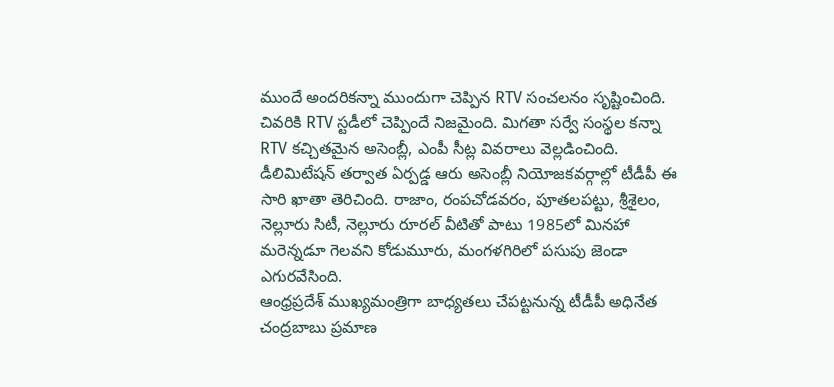ముందే అందరికన్నా ముందుగా చెప్పిన RTV సంచలనం సృష్టించింది. చివరికి RTV స్టడీలో చెప్పిందే నిజమైంది. మిగతా సర్వే సంస్థల కన్నా RTV కచ్చితమైన అసెంబ్లీ, ఎంపీ సీట్ల వివరాలు వెల్లడించింది.
డీలిమిటేషన్ తర్వాత ఏర్పడ్డ ఆరు అసెంబ్లీ నియోజకవర్గాల్లో టీడీపీ ఈ సారి ఖాతా తెరిచింది. రాజాం, రంపచోడవరం, పూతలపట్టు, శ్రీశైలం, నెల్లూరు సిటీ, నెల్లూరు రూరల్ వీటితో పాటు 1985లో మినహా మరెన్నడూ గెలవని కోడుమూరు, మంగళగిరిలో పసుపు జెండా ఎగురవేసింది.
ఆంధ్రప్రదేశ్ ముఖ్యమంత్రిగా బాధ్యతలు చేపట్టనున్న టీడీపీ అధినేత చంద్రబాబు ప్రమాణ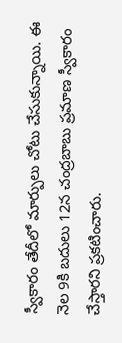స్వీకారం తేదీలో మార్పులు చోటు చేసుకున్నాయి. ఈ నెల 9కి బదులు 12న చంద్రబాబు ప్రమాణ స్వీకారం చేస్తారని ప్రకటించారు.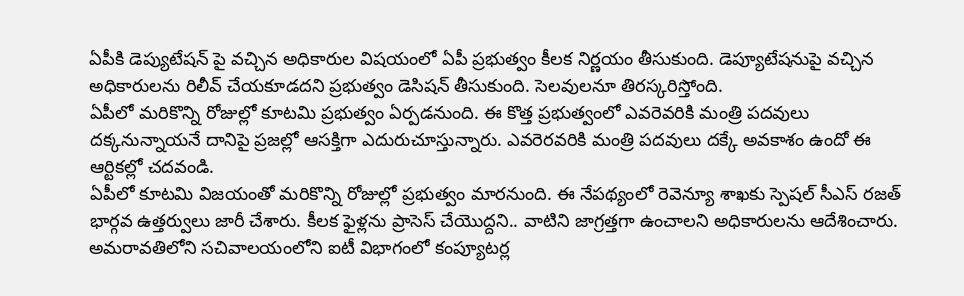ఏపీకి డెప్యుటేషన్ పై వచ్చిన అధికారుల విషయంలో ఏపీ ప్రభుత్వం కీలక నిర్ణయం తీసుకుంది. డెప్యూటేషనుపై వచ్చిన అధికారులను రిలీవ్ చేయకూడదని ప్రభుత్వం డెసిషన్ తీసుకుంది. సెలవులనూ తిరస్కరిస్తోంది.
ఏపీలో మరికొన్ని రోజుల్లో కూటమి ప్రభుత్వం ఏర్పడనుంది. ఈ కొత్త ప్రభుత్వంలో ఎవరెవరికి మంత్రి పదవులు దక్కనున్నాయనే దానిపై ప్రజల్లో ఆసక్తిగా ఎదురుచూస్తున్నారు. ఎవరెరవరికి మంత్రి పదవులు దక్కే అవకాశం ఉందో ఈ ఆర్టికల్లో చదవండి.
ఏపీలో కూటమి విజయంతో మరికొన్ని రోజుల్లో ప్రభుత్వం మారనుంది. ఈ నేపథ్యంలో రెవెన్యూ శాఖకు స్పెషల్ సీఎస్ రజత్ భార్గవ ఉత్తర్వులు జారీ చేశారు. కీలక ఫైళ్లను ప్రాసెస్ చేయొద్దని.. వాటిని జాగ్రత్తగా ఉంచాలని అధికారులను ఆదేశించారు.
అమరావతిలోని సచివాలయంలోని ఐటీ విభాగంలో కంప్యూటర్ల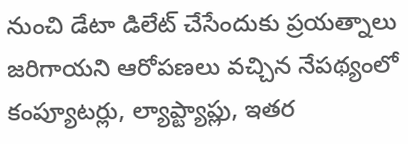నుంచి డేటా డిలేట్ చేసేందుకు ప్రయత్నాలు జరిగాయని ఆరోపణలు వచ్చిన నేపథ్యంలో కంప్యూటర్లు, ల్యాప్ట్యాప్లు, ఇతర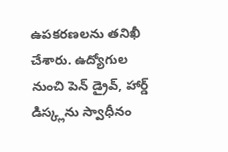ఉపకరణలను తనిఖీ చేశారు. ఉద్యోగుల నుంచి పెన్ డ్రైవ్, హార్డ్ డిస్క్లను స్వాధీనం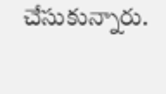చేసుకున్నారు.